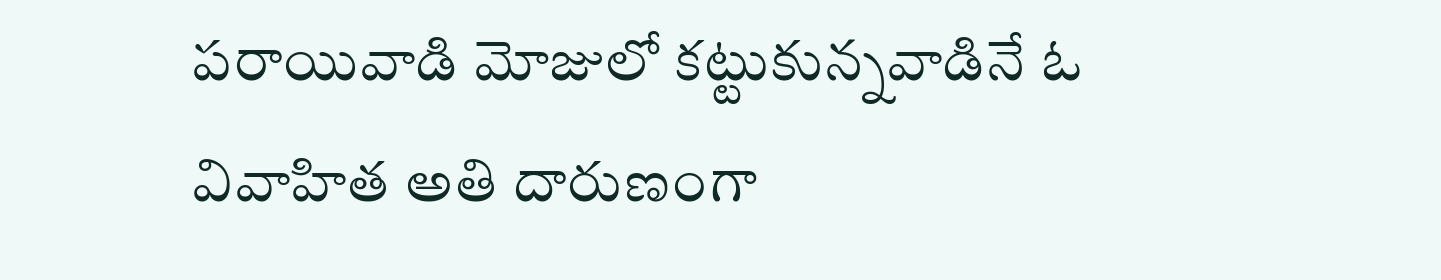పరాయివాడి మోజులో కట్టుకున్నవాడినే ఓ వివాహిత అతి దారుణంగా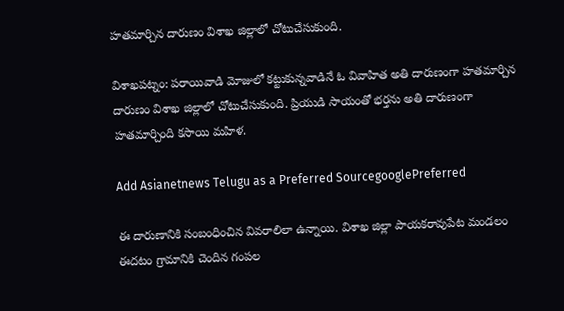హతమార్చిన దారుణం విశాఖ జిల్లాలో చోటుచేసుకుంది.

విశాఖపట్నం: పరాయివాడి మోజులో కట్టుకున్నవాడినే ఓ వివాహిత అతి దారుణంగా హతమార్చిన దారుణం విశాఖ జిల్లాలో చోటుచేసుకుంది. ప్రియుడి సాయంతో భర్తను అతి దారుణంగా హతమార్చింది కసాయి మహిళ.

Add Asianetnews Telugu as a Preferred SourcegooglePreferred

ఈ దారుణానికి సంబంధించిన వివరాలిలా ఉన్నాయి. విశాఖ జిల్లా పాయకరావుపేట మండలం ఈదటం గ్రామానికి చెందిన గంపల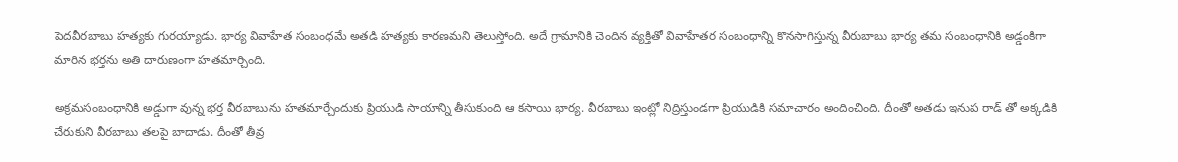పెదవీరబాబు హత్యకు గురయ్యాడు. భార్య వివాహేత సంబంధమే అతడి హత్యకు కారణమని తెలుస్తోంది. అదే గ్రామానికి చెందిన వ్యక్తితో వివాహేతర సంబంధాన్ని కొనసాగిస్తున్న వీరుబాబు భార్య తమ సంబంధానికి అడ్డంకిగా మారిన భర్తను అతి దారుణంగా హతమార్చింది.

అక్రమసంబంధానికి అడ్డుగా వున్న భర్త వీరబాబును హతమార్చేందుకు ప్రియుడి సాయాన్ని తీసుకుంది ఆ కసాయి భార్య. వీరబాబు ఇంట్లో నిద్రిస్తుండగా ప్రియుడికి సమాచారం అందించింది. దీంతో అతడు ఇనుప రాడ్ తో అక్కడికి చేరుకుని వీరబాబు తలపై బాదాడు. దీంతో తీవ్ర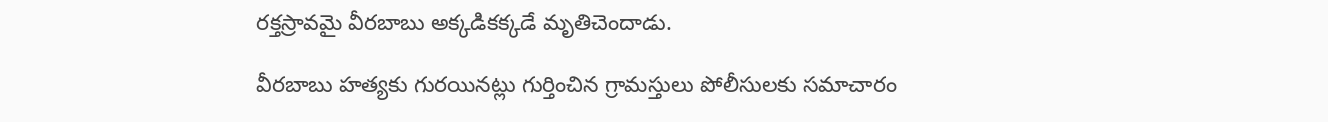రక్తస్రావమై వీరబాబు అక్కడికక్కడే మృతిచెందాడు.

వీరబాబు హత్యకు గురయినట్లు గుర్తించిన గ్రామస్తులు పోలీసులకు సమాచారం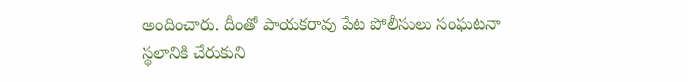అందించారు. దీంతో పాయకరావు పేట పోలీసులు సంఘటనా స్థలానికి చేరుకుని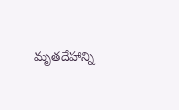మృతదేహాన్ని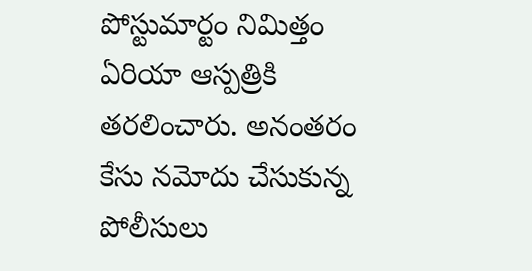పోస్టుమార్టం నిమిత్తం ఏరియా ఆస్పత్రికి తరలించారు. అనంతరం కేసు నమోదు చేసుకున్న పోలీసులు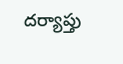దర్యాప్తు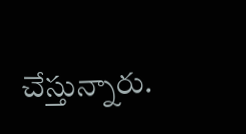చేస్తున్నారు.